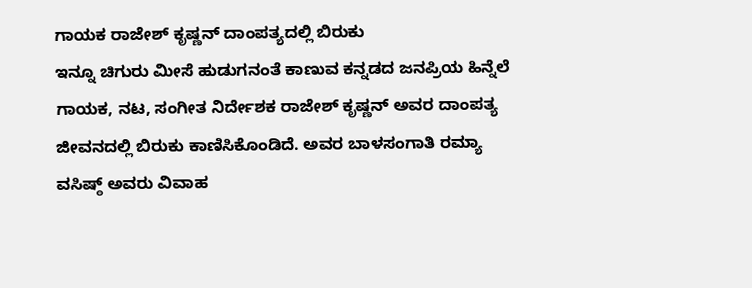ಗಾಯಕ ರಾಜೇಶ್ ಕೃಷ್ಣನ್ ದಾಂಪತ್ಯದಲ್ಲಿ ಬಿರುಕು
ಇನ್ನೂ ಚಿಗುರು ಮೀಸೆ ಹುಡುಗನಂತೆ ಕಾಣುವ ಕನ್ನಡದ ಜನಪ್ರಿಯ ಹಿನ್ನೆಲೆ ಗಾಯಕ, ನಟ, ಸಂಗೀತ ನಿರ್ದೇಶಕ ರಾಜೇಶ್ ಕೃಷ್ಣನ್ ಅವರ ದಾಂಪತ್ಯ ಜೀವನದಲ್ಲಿ ಬಿರುಕು ಕಾಣಿಸಿಕೊಂಡಿದೆ. ಅವರ ಬಾಳಸಂಗಾತಿ ರಮ್ಯಾ ವಸಿಷ್ಠ್ ಅವರು ವಿವಾಹ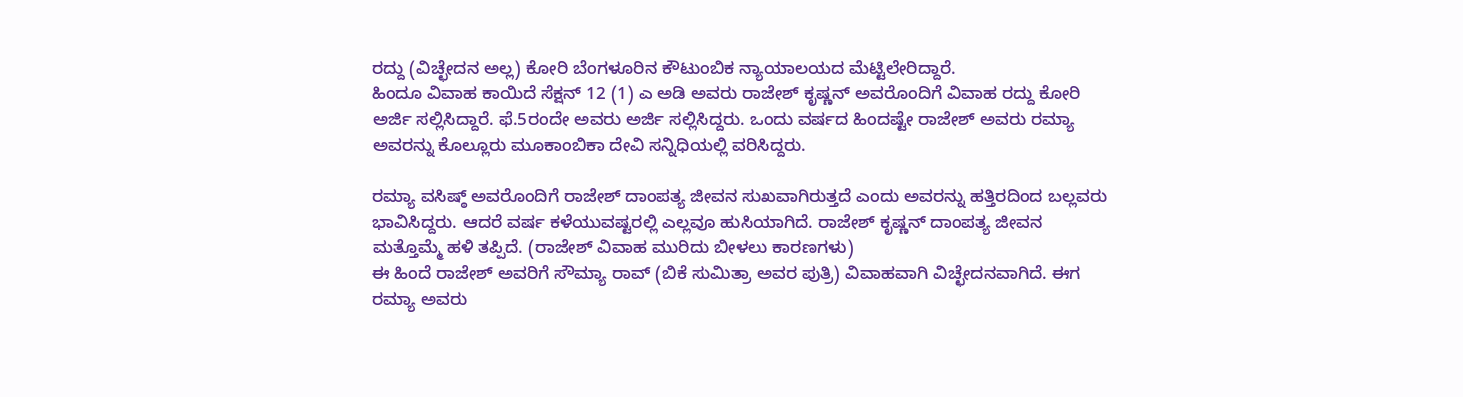ರದ್ದು (ವಿಚ್ಛೇದನ ಅಲ್ಲ) ಕೋರಿ ಬೆಂಗಳೂರಿನ ಕೌಟುಂಬಿಕ ನ್ಯಾಯಾಲಯದ ಮೆಟ್ಟಿಲೇರಿದ್ದಾರೆ.
ಹಿಂದೂ ವಿವಾಹ ಕಾಯಿದೆ ಸೆಕ್ಷನ್ 12 (1) ಎ ಅಡಿ ಅವರು ರಾಜೇಶ್ ಕೃಷ್ಣನ್ ಅವರೊಂದಿಗೆ ವಿವಾಹ ರದ್ದು ಕೋರಿ ಅರ್ಜಿ ಸಲ್ಲಿಸಿದ್ದಾರೆ. ಫೆ.5ರಂದೇ ಅವರು ಅರ್ಜಿ ಸಲ್ಲಿಸಿದ್ದರು. ಒಂದು ವರ್ಷದ ಹಿಂದಷ್ಟೇ ರಾಜೇಶ್ ಅವರು ರಮ್ಯಾ ಅವರನ್ನು ಕೊಲ್ಲೂರು ಮೂಕಾಂಬಿಕಾ ದೇವಿ ಸನ್ನಿಧಿಯಲ್ಲಿ ವರಿಸಿದ್ದರು.

ರಮ್ಯಾ ವಸಿಷ್ಠ್ ಅವರೊಂದಿಗೆ ರಾಜೇಶ್ ದಾಂಪತ್ಯ ಜೀವನ ಸುಖವಾಗಿರುತ್ತದೆ ಎಂದು ಅವರನ್ನು ಹತ್ತಿರದಿಂದ ಬಲ್ಲವರು ಭಾವಿಸಿದ್ದರು. ಆದರೆ ವರ್ಷ ಕಳೆಯುವಷ್ಟರಲ್ಲಿ ಎಲ್ಲವೂ ಹುಸಿಯಾಗಿದೆ. ರಾಜೇಶ್ ಕೃಷ್ಣನ್ ದಾಂಪತ್ಯ ಜೀವನ ಮತ್ತೊಮ್ಮೆ ಹಳಿ ತಪ್ಪಿದೆ. (ರಾಜೇಶ್ ವಿವಾಹ ಮುರಿದು ಬೀಳಲು ಕಾರಣಗಳು)
ಈ ಹಿಂದೆ ರಾಜೇಶ್ ಅವರಿಗೆ ಸೌಮ್ಯಾ ರಾವ್ (ಬಿಕೆ ಸುಮಿತ್ರಾ ಅವರ ಪುತ್ರಿ) ವಿವಾಹವಾಗಿ ವಿಚ್ಛೇದನವಾಗಿದೆ. ಈಗ ರಮ್ಯಾ ಅವರು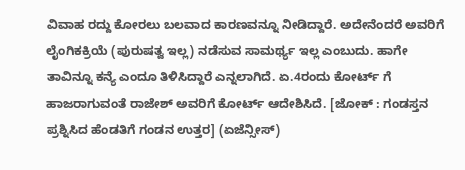ವಿವಾಹ ರದ್ದು ಕೋರಲು ಬಲವಾದ ಕಾರಣವನ್ನೂ ನೀಡಿದ್ದಾರೆ. ಅದೇನೆಂದರೆ ಅವರಿಗೆ ಲೈಂಗಿಕಕ್ರಿಯೆ (ಪುರುಷತ್ವ ಇಲ್ಲ) ನಡೆಸುವ ಸಾಮರ್ಥ್ಯ ಇಲ್ಲ ಎಂಬುದು. ಹಾಗೇ ತಾವಿನ್ನೂ ಕನ್ಯೆ ಎಂದೂ ತಿಳಿಸಿದ್ದಾರೆ ಎನ್ನಲಾಗಿದೆ. ಏ.4ರಂದು ಕೋರ್ಟ್ ಗೆ ಹಾಜರಾಗುವಂತೆ ರಾಜೇಶ್ ಅವರಿಗೆ ಕೋರ್ಟ್ ಆದೇಶಿಸಿದೆ. [ಜೋಕ್ : ಗಂಡಸ್ತನ ಪ್ರಶ್ನಿಸಿದ ಹೆಂಡತಿಗೆ ಗಂಡನ ಉತ್ತರ] (ಏಜೆನ್ಸೀಸ್)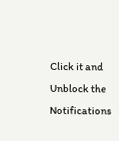Click it and Unblock the Notifications